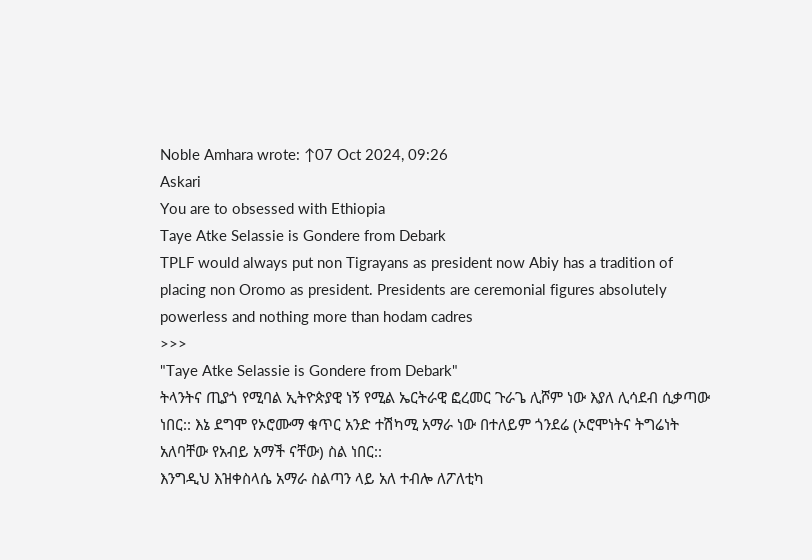Noble Amhara wrote: ↑07 Oct 2024, 09:26
Askari
You are to obsessed with Ethiopia
Taye Atke Selassie is Gondere from Debark
TPLF would always put non Tigrayans as president now Abiy has a tradition of placing non Oromo as president. Presidents are ceremonial figures absolutely powerless and nothing more than hodam cadres
>>>
"Taye Atke Selassie is Gondere from Debark"
ትላንትና ጢያጎ የሚባል ኢትዮጵያዊ ነኝ የሚል ኤርትራዊ ፎረመር ጉራጌ ሊሾም ነው እያለ ሊሳደብ ሲቃጣው ነበር:: እኔ ደግሞ የኦሮሙማ ቁጥር አንድ ተሽካሚ አማራ ነው በተለይም ጎንደሬ (ኦሮሞነትና ትግሬነት አለባቸው የአብይ አማች ናቸው) ስል ነበር::
እንግዲህ እዝቀስላሴ አማራ ስልጣን ላይ አለ ተብሎ ለፖለቲካ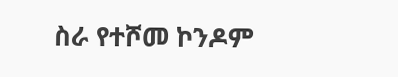ስራ የተሾመ ኮንዶም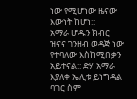ነው የሚሆነው ዜናው እውነት ከሆነ::
አማራ ሆዱን ክብር ዝናና ገንዘብ ወዳጅ ነው የተባለው እስከሚበቃን አይተናል:: ድሃ አማራ እያለቀ ኤሊቱ ይነግዳል ባገር ስም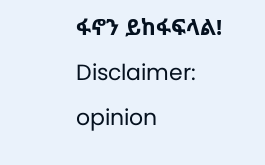ፋኖን ይከፋፍላል!
Disclaimer: opinion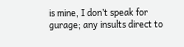is mine, I don’t speak for gurage; any insults direct to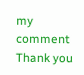my comment
Thank you